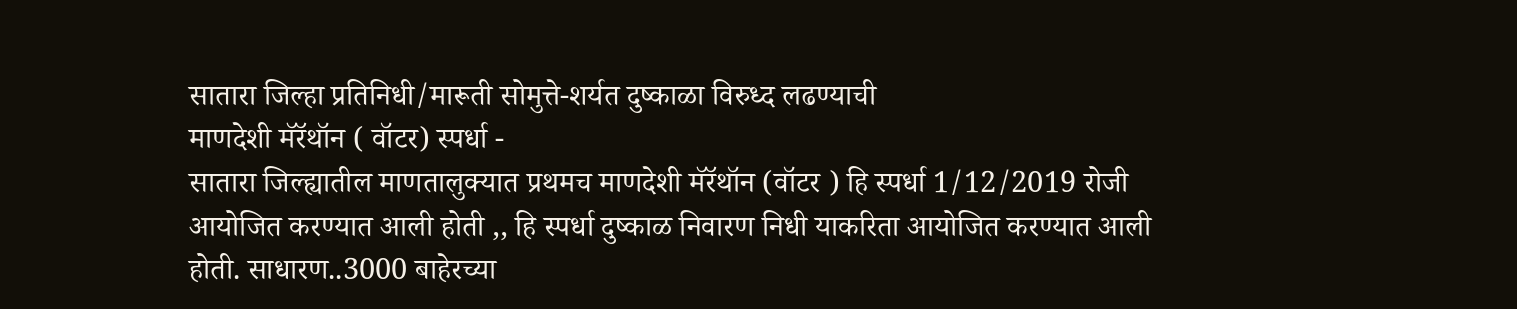सातारा जिल्हा प्रतिनिधी/मारूती सोमुत्ते-शर्यत दुष्काळा विरुध्द लढण्याची
माणदेशी मॅरॅथॉन ( वॉटर) स्पर्धा -
सातारा जिल्ह्यातील माणतालुक्यात प्रथमच माणदेशी मॅरॅथॉन (वॉटर ) हि स्पर्धा 1/12/2019 रोजी आयोजित करण्यात आली होती ,, हि स्पर्धा दुष्काळ निवारण निधी याकरिता आयोजित करण्यात आली होती. साधारण..3000 बाहेरच्या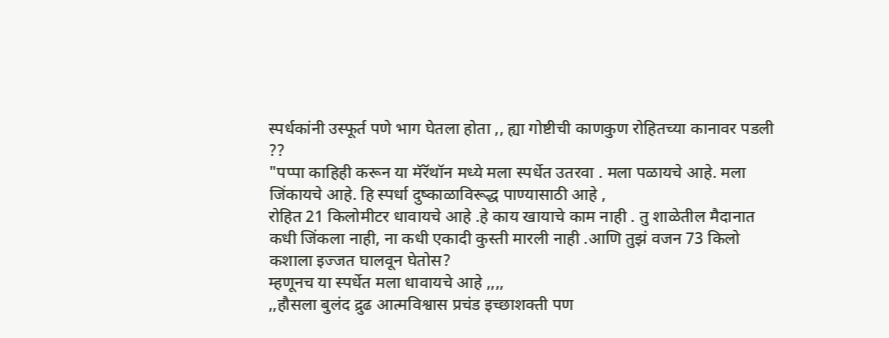स्पर्धकांनी उस्फूर्त पणे भाग घेतला होता ,, ह्या गोष्टीची काणकुण रोहितच्या कानावर पडली ??
"पप्पा काहिही करून या मॅरॅथॉन मध्ये मला स्पर्धेत उतरवा . मला पळायचे आहे. मला जिंकायचे आहे. हि स्पर्धा दुष्काळाविरूद्ध पाण्यासाठी आहे ,
रोहित 21 किलोमीटर धावायचे आहे .हे काय खायाचे काम नाही . तु शाळेतील मैदानात कधी जिंकला नाही, ना कधी एकादी कुस्ती मारली नाही .आणि तुझं वजन 73 किलो कशाला इज्जत घालवून घेतोस?
म्हणूनच या स्पर्धेत मला धावायचे आहे ,,,,
,,हौसला बुलंद द्रुढ आत्मविश्वास प्रचंड इच्छाशक्ती पण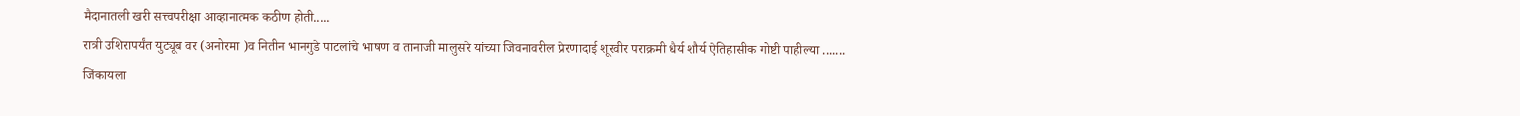मैदानातली खरी सत्त्वपरीक्षा आव्हानात्मक कठीण होती.....
रात्री उशिरापर्यंत युट्यूब वर (अनोरमा )व नितीन भानगुडे पाटलांचे भाषण व तानाजी मालुसरे यांच्या जिवनावरील प्रेरणादाई शूरवीर पराक्रमी धैर्य शौर्य ऐतिहासीक गोष्टी पाहील्या .......
जिंकायला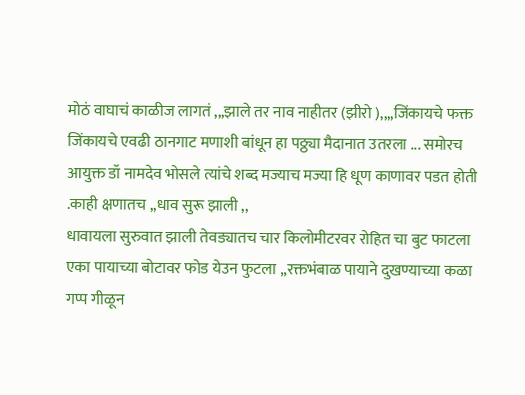मोठं वाघाचं काळीज लागतं ,,,झाले तर नाव नाहीतर (झीरो ),,,,जिंकायचे फक्त जिंकायचे एवढी ठानगाट मणाशी बांधून हा पठ्ठ्या मैदानात उतरला ... समोरच आयुक्त डॉ नामदेव भोसले त्यांचे शब्द मज्याच मज्या हि धूण काणावर पडत होती .काही क्षणातच ,,धाव सुरू झाली ,,
धावायला सुरुवात झाली तेवड्यातच चार किलोमीटरवर रोहित चा बुट फाटला एका पायाच्या बोटावर फोड येउन फुटला ,,रक्तभंबाळ पायाने दुखण्याच्या कळा गप्प गीळून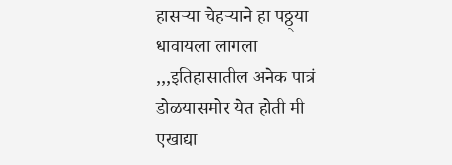हासऱ्या चेहऱ्याने हा पठ्ठ्या धावायला लागला ,,,इतिहासातील अनेक पात्रं डोळयासमोर येत होती मी एखाद्या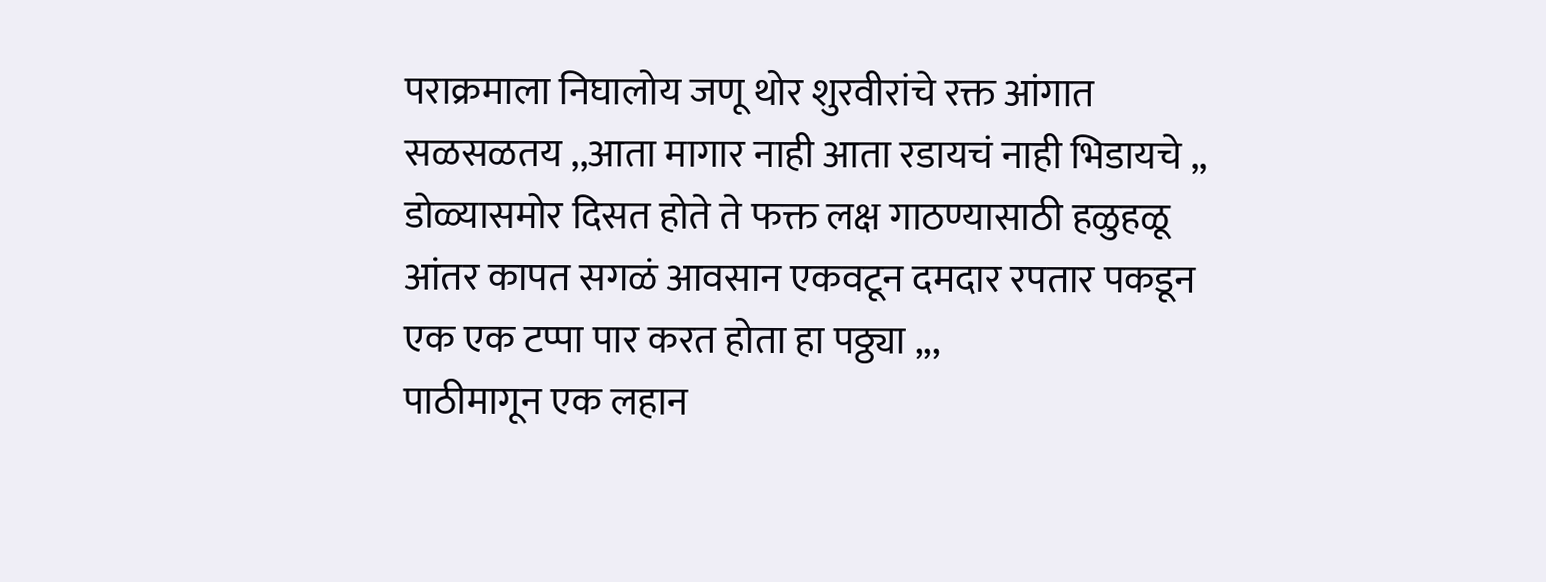पराक्रमाला निघालोय जणू थोर शुरवीरांचे रक्त आंगात सळसळतय ,,आता मागार नाही आता रडायचं नाही भिडायचे ,, डोळ्यासमोर दिसत होते ते फक्त लक्ष गाठण्यासाठी हळुहळू आंतर कापत सगळं आवसान एकवटून दमदार रपतार पकडून एक एक टप्पा पार करत होता हा पठ्ठ्या ,,,
पाठीमागून एक लहान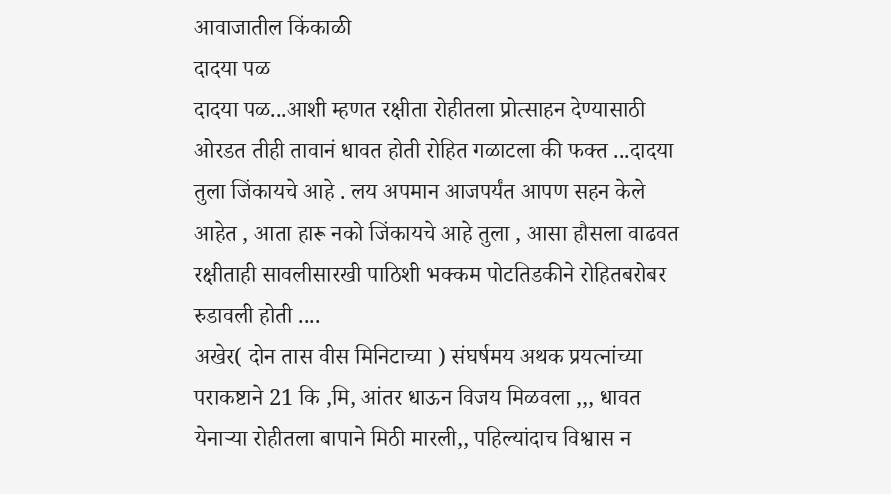आवाजातील किंकाळी
दादया पळ
दादया पळ...आशी म्हणत रक्षीता रोहीतला प्रोत्साहन देण्यासाठी ओरडत तीही तावानं धावत होती रोहित गळाटला की फक्त ...दादया तुला जिंकायचे आहे . लय अपमान आजपर्यंत आपण सहन केले आहेत , आता हारू नको जिंकायचे आहे तुला , आसा हौसला वाढवत रक्षीताही सावलीसारखी पाठिशी भक्कम पोटतिडकीने रोहितबरोबर रुडावली होती ....
अखेर( दोन तास वीस मिनिटाच्या ) संघर्षमय अथक प्रयत्नांच्या पराकष्टाने 21 कि ,मि, आंतर धाऊन विजय मिळवला ,,, धावत येनाऱ्या रोहीतला बापाने मिठी मारली,, पहिल्यांदाच विश्वास न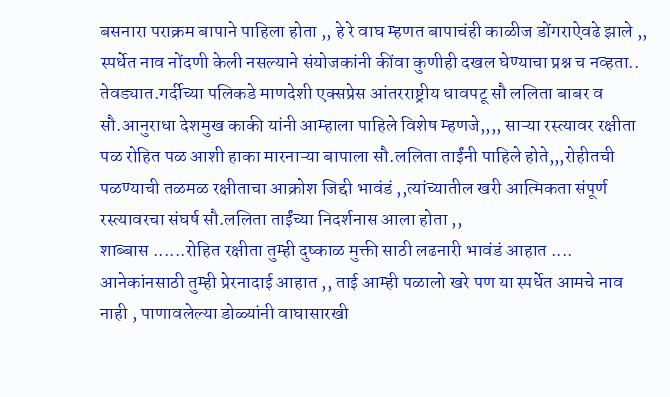बसनारा पराक्रम बापाने पाहिला होता ,, हे रे वाघ म्हणत बापाचंही काळीज डोंगराऐवढे झाले ,,
स्पर्धेत नाव नोंदणी केली नसल्याने संयोजकांनी कींवा कुणीही दखल घेण्याचा प्रश्न च नव्हता..
तेवड्यात.गर्दीच्या पलिकडे माणदेशी एक्सप्रेस आंतरराष्ट्रीय धावपटू सौ ललिता बाबर व सौ.आनुराधा देशमुख काकी यांनी आम्हाला पाहिले विशेष म्हणजे,,,, साऱ्या रस्त्यावर रक्षीता पळ रोहित पळ आशी हाका मारनाऱ्या बापाला सौ.ललिता ताईंनी पाहिले होते,,,रोहीतची पळण्याची तळमळ रक्षीताचा आक्रोश जिद्दी भावंडं ,,त्यांच्यातील खरी आत्मिकता संपूर्ण रस्त्यावरचा संघर्ष सौ.ललिता ताईंच्या निदर्शनास आला होता ,,
शाब्बास ......रोहित रक्षीता तुम्ही दुष्काळ मुक्ती साठी लढनारी भावंडं आहात .... आनेकांनसाठी तुम्ही प्रेरनादाई आहात ,, ताई आम्ही पळालो खरे पण या स्पर्धेत आमचे नाव नाही , पाणावलेल्या डोळ्यांनी वाघासारखी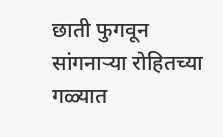छाती फुगवून सांगनाऱ्या रोहितच्या गळ्यात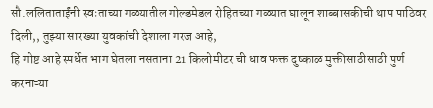सौ.ललिताताईंनी स्वःताच्या गळ्यातील गोल्डमेडल रोहितच्या गळ्यात घालून शाब्बासकीची थाप पाठिवर दिली,, तुझ्या सारख्या युवकांची देशाला गरज आहे,
हि गोष्ट आहे स्पर्धेत भाग घेतला नसताना 21 किलोमीटर ची धाव फक्त दुष्काळ मुक्तीसाठीसाठी पुर्ण करनाऱ्या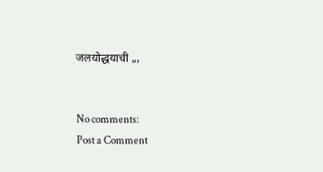जलयोद्धयाची ,,,


No comments:
Post a Comment